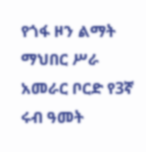የጎፋ ዞን ልማት ማህበር ሥራ አመራር ቦርድ የ3ኛ ሩብ ዓመት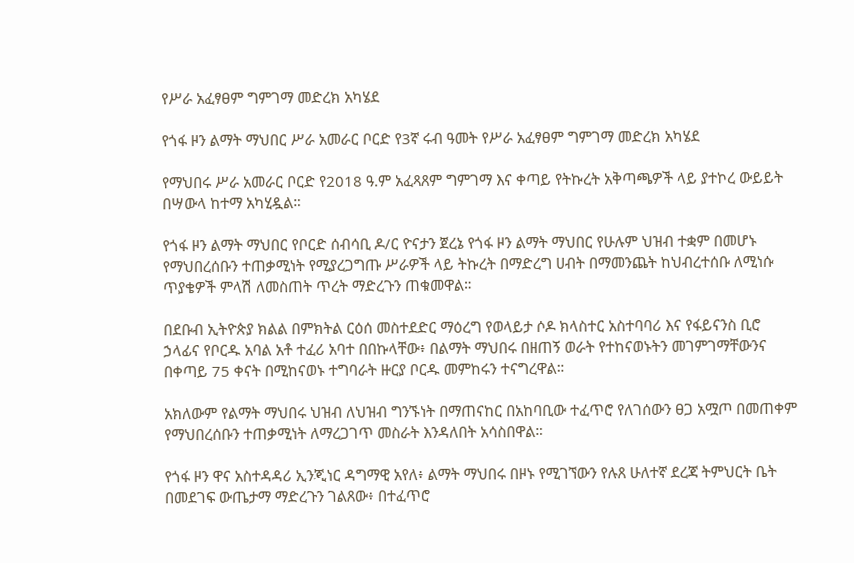የሥራ አፈፃፀም ግምገማ መድረክ አካሄደ

የጎፋ ዞን ልማት ማህበር ሥራ አመራር ቦርድ የ3ኛ ሩብ ዓመት የሥራ አፈፃፀም ግምገማ መድረክ አካሄደ

የማህበሩ ሥራ አመራር ቦርድ የ2018 ዓ.ም አፈጻጸም ግምገማ እና ቀጣይ የትኩረት አቅጣጫዎች ላይ ያተኮረ ውይይት በሣውላ ከተማ አካሂዷል።

የጎፋ ዞን ልማት ማህበር የቦርድ ሰብሳቢ ዶ/ር ዮናታን ጀረኔ የጎፋ ዞን ልማት ማህበር የሁሉም ህዝብ ተቋም በመሆኑ የማህበረሰቡን ተጠቃሚነት የሚያረጋግጡ ሥራዎች ላይ ትኩረት በማድረግ ሀብት በማመንጨት ከህብረተሰቡ ለሚነሱ ጥያቄዎች ምላሽ ለመስጠት ጥረት ማድረጉን ጠቁመዋል።

በደቡብ ኢትዮጵያ ክልል በምክትል ርዕሰ መስተደድር ማዕረግ የወላይታ ሶዶ ክላስተር አስተባባሪ እና የፋይናንስ ቢሮ ኃላፊና የቦርዱ አባል አቶ ተፈሪ አባተ በበኩላቸው፥ በልማት ማህበሩ በዘጠኝ ወራት የተከናወኑትን መገምገማቸውንና በቀጣይ 75 ቀናት በሚከናወኑ ተግባራት ዙርያ ቦርዱ መምከሩን ተናግረዋል።

አክለውም የልማት ማህበሩ ህዝብ ለህዝብ ግንኙነት በማጠናከር በአከባቢው ተፈጥሮ የለገሰውን ፀጋ አሟጦ በመጠቀም የማህበረሰቡን ተጠቃሚነት ለማረጋገጥ መስራት እንዳለበት አሳስበዋል።

የጎፋ ዞን ዋና አስተዳዳሪ ኢንጂነር ዳግማዊ አየለ፥ ልማት ማህበሩ በዞኑ የሚገኘውን የሉጸ ሁለተኛ ደረጃ ትምህርት ቤት በመደገፍ ውጤታማ ማድረጉን ገልጸው፥ በተፈጥሮ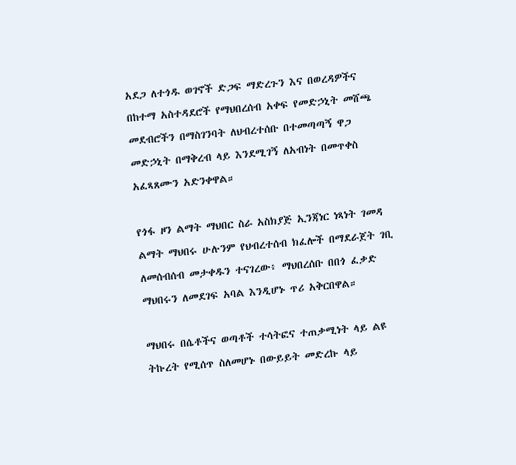አደጋ ለተጎዱ ወገኖች ድጋፍ ማድረጉን እና በወረዳዎችና በከተማ አስተዳደሮች የማህበረሰብ አቀፍ የመድኃኒት መሸጫ መደብሮችን በማስገንባት ለህብረተሰቡ በተመጣጣኝ ዋጋ መድኃኒት በማቅረብ ላይ እንደሚገኝ ለአብነት በመጥቀስ አፈጻጸሙን አድንቀዋል።

የጎፋ ዞን ልማት ማህበር ስራ አስክያጅ ኢንጃነር ነጻነት ገመዳ ልማት ማህበሩ ሁሉንም የህብረተሰብ ክፈሎች በማደራጀት ገቢ ለመሰብሰብ መታቀዱን ተናገረው፥ ማህበረሰቡ በበጎ ፈቃድ ማህበሩን ለመደገፍ አባል እንዲሆኑ ጥሪ አቅርበዋል።

ማህበሩ በሴቶችና ወጣቶች ተሳትፎና ተጠቃሚነት ላይ ልዩ ትኩረት የሚሰጥ ስለመሆኑ በውይይት መድረኩ ላይ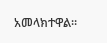አመላክተዋል።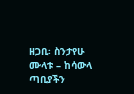ዘጋቢ፡ ስንታየሁ ሙላቱ – ከሳውላ ጣቢያችን